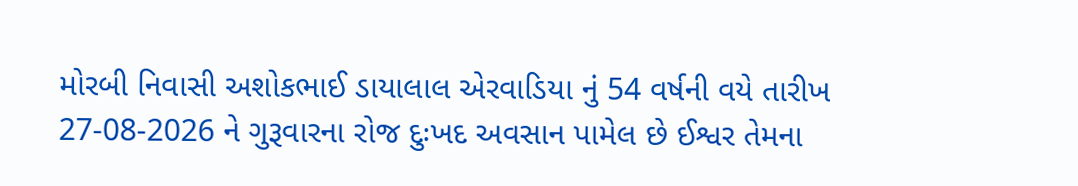મોરબી નિવાસી અશોકભાઈ ડાયાલાલ એરવાડિયા નું 54 વર્ષની વયે તારીખ 27-08-2026 ને ગુરૂવારના રોજ દુઃખદ અવસાન પામેલ છે ઈશ્વર તેમના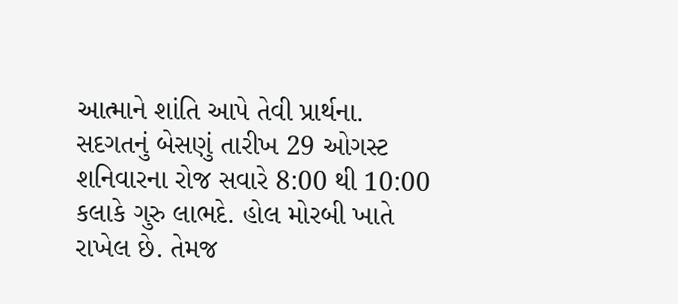આત્માને શાંતિ આપે તેવી પ્રાર્થના.
સદગતનું બેસણું તારીખ 29 ઓગસ્ટ શનિવારના રોજ સવારે 8:00 થી 10:00 કલાકે ગુરુ લાભદે. હોલ મોરબી ખાતે રાખેલ છે. તેમજ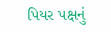પિયર પક્ષનું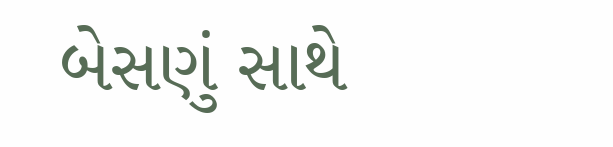બેસણું સાથે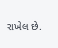રાખેલ છે.